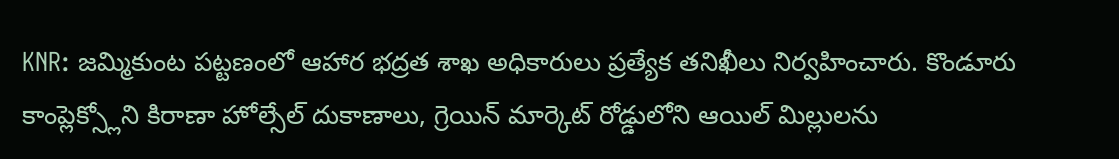KNR: జమ్మికుంట పట్టణంలో ఆహార భద్రత శాఖ అధికారులు ప్రత్యేక తనిఖీలు నిర్వహించారు. కొండూరు కాంప్లెక్స్లోని కిరాణా హోల్సేల్ దుకాణాలు, గ్రెయిన్ మార్కెట్ రోడ్డులోని ఆయిల్ మిల్లులను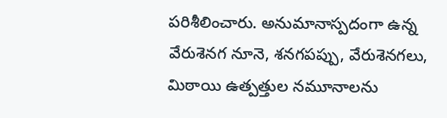పరిశీలించారు. అనుమానాస్పదంగా ఉన్న వేరుశెనగ నూనె, శనగపప్పు, వేరుశెనగలు, మిఠాయి ఉత్పత్తుల నమూనాలను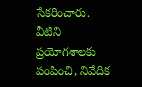సేకరించారు. వీటిని ప్రయోగశాలకు పంపించి, నివేదిక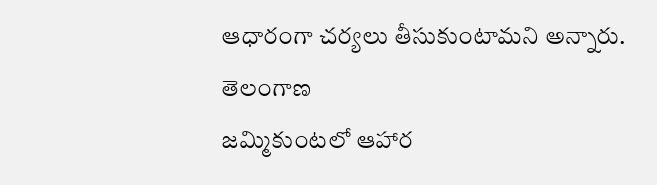ఆధారంగా చర్యలు తీసుకుంటామని అన్నారు.
తెలంగాణ
జమ్మికుంటలో ఆహార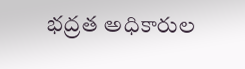భద్రత అధికారుల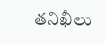తనిఖీలు